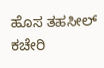ಹೊಸ ತಹಸೀಲ್ ಕಚೇರಿ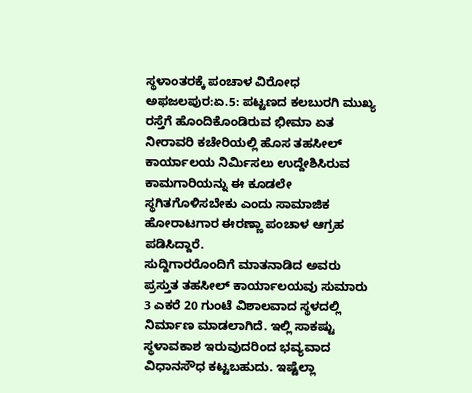ಸ್ಥಳಾಂತರಕ್ಕೆ ಪಂಚಾಳ ವಿರೋಧ
ಅಫಜಲಪುರ:ಏ.5: ಪಟ್ಟಣದ ಕಲಬುರಗಿ ಮುಖ್ಯ ರಸ್ತೆಗೆ ಹೊಂದಿಕೊಂಡಿರುವ ಭೀಮಾ ಏತ ನೀರಾವರಿ ಕಚೇರಿಯಲ್ಲಿ ಹೊಸ ತಹಸೀಲ್ ಕಾರ್ಯಾಲಯ ನಿರ್ಮಿಸಲು ಉದ್ದೇಶಿಸಿರುವ ಕಾಮಗಾರಿಯನ್ನು ಈ ಕೂಡಲೇ ಸ್ಥಗಿತಗೊಳಿಸಬೇಕು ಎಂದು ಸಾಮಾಜಿಕ ಹೋರಾಟಗಾರ ಈರಣ್ಣಾ ಪಂಚಾಳ ಆಗ್ರಹ ಪಡಿಸಿದ್ದಾರೆ.
ಸುದ್ದಿಗಾರರೊಂದಿಗೆ ಮಾತನಾಡಿದ ಅವರು ಪ್ರಸ್ತುತ ತಹಸೀಲ್ ಕಾರ್ಯಾಲಯವು ಸುಮಾರು 3 ಎಕರೆ 20 ಗುಂಟೆ ವಿಶಾಲವಾದ ಸ್ಥಳದಲ್ಲಿ ನಿರ್ಮಾಣ ಮಾಡಲಾಗಿದೆ. ಇಲ್ಲಿ ಸಾಕಷ್ಟು ಸ್ಥಳಾವಕಾಶ ಇರುವುದರಿಂದ ಭವ್ಯವಾದ ವಿಧಾನಸೌಧ ಕಟ್ಟಬಹುದು. ಇಷ್ಟೆಲ್ಲಾ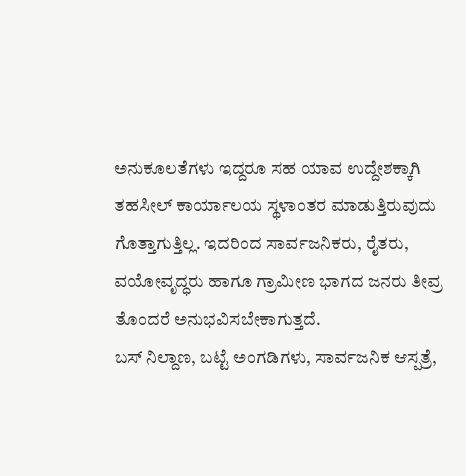ಅನುಕೂಲತೆಗಳು ಇದ್ದರೂ ಸಹ ಯಾವ ಉದ್ದೇಶಕ್ಕಾಗಿ ತಹಸೀಲ್ ಕಾರ್ಯಾಲಯ ಸ್ಥಳಾಂತರ ಮಾಡುತ್ತಿರುವುದು ಗೊತ್ತಾಗುತ್ತಿಲ್ಲ. ಇದರಿಂದ ಸಾರ್ವಜನಿಕರು, ರೈತರು, ವಯೋವೃದ್ಧರು ಹಾಗೂ ಗ್ರಾಮೀಣ ಭಾಗದ ಜನರು ತೀವ್ರ ತೊಂದರೆ ಅನುಭವಿಸಬೇಕಾಗುತ್ತದೆ.
ಬಸ್ ನಿಲ್ದಾಣ, ಬಟ್ಟೆ ಅಂಗಡಿಗಳು, ಸಾರ್ವಜನಿಕ ಆಸ್ಪತ್ರೆ,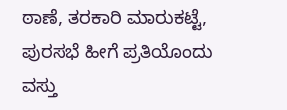ಠಾಣೆ, ತರಕಾರಿ ಮಾರುಕಟ್ಟೆ, ಪುರಸಭೆ ಹೀಗೆ ಪ್ರತಿಯೊಂದು ವಸ್ತು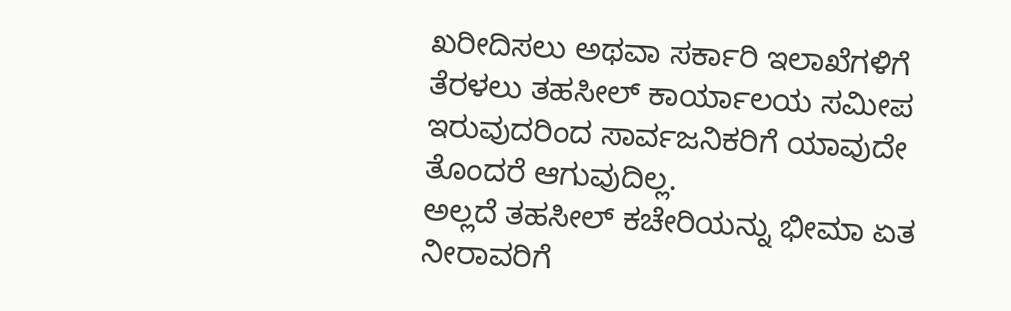ಖರೀದಿಸಲು ಅಥವಾ ಸರ್ಕಾರಿ ಇಲಾಖೆಗಳಿಗೆ ತೆರಳಲು ತಹಸೀಲ್ ಕಾರ್ಯಾಲಯ ಸಮೀಪ ಇರುವುದರಿಂದ ಸಾರ್ವಜನಿಕರಿಗೆ ಯಾವುದೇ ತೊಂದರೆ ಆಗುವುದಿಲ್ಲ.
ಅಲ್ಲದೆ ತಹಸೀಲ್ ಕಚೇರಿಯನ್ನು ಭೀಮಾ ಏತ ನೀರಾವರಿಗೆ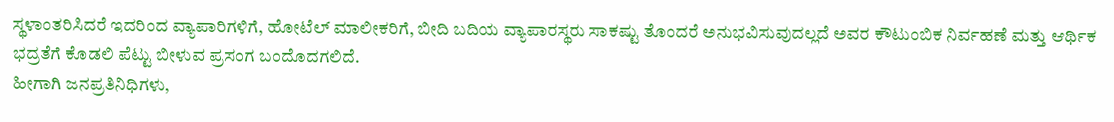ಸ್ಥಳಾಂತರಿಸಿದರೆ ಇದರಿಂದ ವ್ಯಾಪಾರಿಗಳಿಗೆ, ಹೋಟೆಲ್ ಮಾಲೀಕರಿಗೆ, ಬೀದಿ ಬದಿಯ ವ್ಯಾಪಾರಸ್ಥರು ಸಾಕಷ್ಟು ತೊಂದರೆ ಅನುಭವಿಸುವುದಲ್ಲದೆ ಅವರ ಕೌಟುಂಬಿಕ ನಿರ್ವಹಣೆ ಮತ್ತು ಆರ್ಥಿಕ ಭದ್ರತೆಗೆ ಕೊಡಲಿ ಪೆಟ್ಟು ಬೀಳುವ ಪ್ರಸಂಗ ಬಂದೊದಗಲಿದೆ.
ಹೀಗಾಗಿ ಜನಪ್ರತಿನಿಧಿಗಳು,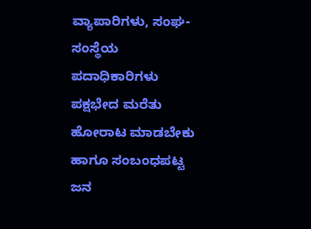ವ್ಯಾಪಾರಿಗಳು, ಸಂಘ-ಸಂಸ್ಥೆಯ ಪದಾಧಿಕಾರಿಗಳು ಪಕ್ಷಭೇದ ಮರೆತು ಹೋರಾಟ ಮಾಡಬೇಕು ಹಾಗೂ ಸಂಬಂಧಪಟ್ಟ ಜನ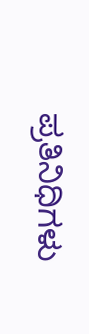ಪ್ರತಿನಿಧಿಗಳು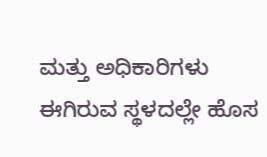ಮತ್ತು ಅಧಿಕಾರಿಗಳು ಈಗಿರುವ ಸ್ಥಳದಲ್ಲೇ ಹೊಸ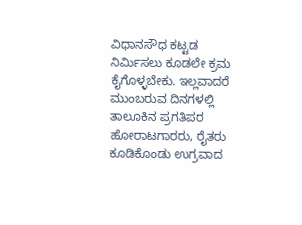ವಿಧಾನಸೌಧ ಕಟ್ಟಡ ನಿರ್ಮಿಸಲು ಕೂಡಲೇ ಕ್ರಮ ಕೈಗೊಳ್ಳಬೇಕು. ಇಲ್ಲವಾದರೆ ಮುಂಬರುವ ದಿನಗಳಲ್ಲಿ ತಾಲೂಕಿನ ಪ್ರಗತಿಪರ ಹೋರಾಟಗಾರರು, ರೈತರು ಕೂಡಿಕೊಂಡು ಉಗ್ರವಾದ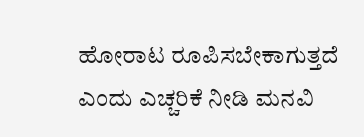ಹೋರಾಟ ರೂಪಿಸಬೇಕಾಗುತ್ತದೆ ಎಂದು ಎಚ್ಚರಿಕೆ ನೀಡಿ ಮನವಿ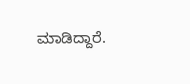ಮಾಡಿದ್ದಾರೆ.